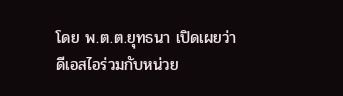โดย พ.ต.ต.ยุทธนา เปิดเผยว่า ดีเอสไอร่วมกับหน่วย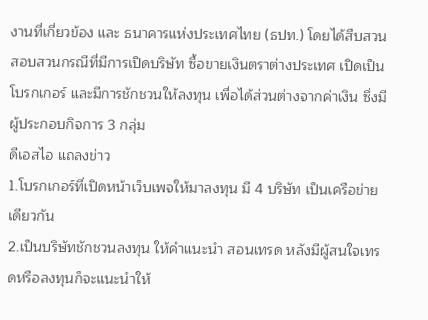งานที่เกี่ยวข้อง และ ธนาคารแห่งประเทศไทย (ธปท.) โดยได้สืบสวนสอบสวนกรณีที่มีการเปิดบริษัท ซื้อขายเงินตราต่างประเทศ เปิดเป็นโบรกเกอร์ และมีการชักชวนให้ลงทุน เพื่อได้ส่วนต่างจากค่าเงิน ซึ่งมีผู้ประกอบกิจการ 3 กลุ่ม
ดีเอสไอ แถลงข่าว
1.โบรกเกอร์ที่เปิดหน้าเว็บเพจให้มาลงทุน มี 4 บริษัท เป็นเครือข่ายเดียวกัน
2.เป็นบริษัทชักชวนลงทุน ให้คำแนะนำ สอนเทรด หลังมีผู้สนใจเทรดหรือลงทุนก็จะแนะนำให้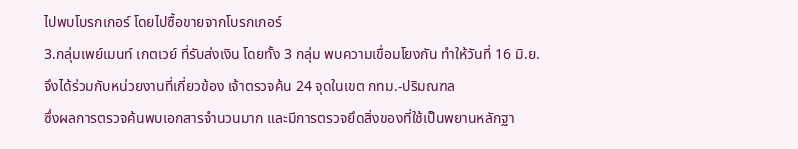ไปพบโบรกเกอร์ โดยไปซื้อขายจากโบรกเกอร์
3.กลุ่มเพย์เมนท์ เกตเวย์ ที่รับส่งเงิน โดยทั้ง 3 กลุ่ม พบความเขื่อมโยงกัน ทำให้วันที่ 16 มิ.ย. จึงได้ร่วมกับหน่วยงานที่เกี่ยวข้อง เจ้าตรวจค้น 24 จุดในเขต กทม.-ปริมณฑล
ซึ่งผลการตรวจค้นพบเอกสารจำนวนมาก และมีการตรวจยึดสิ่งของที่ใช้เป็นพยานหลักฐา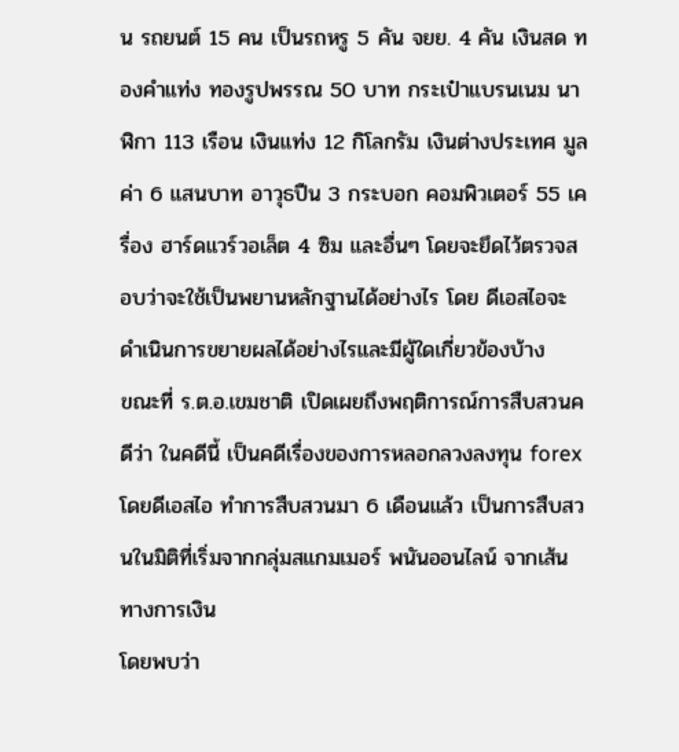น รถยนต์ 15 คน เป็นรถหรู 5 คัน จยย. 4 คัน เงินสด ทองคำแท่ง ทองรูปพรรณ 50 บาท กระเป๋าแบรนเนม นาฬิกา 113 เรือน เงินแท่ง 12 กิโลกรัม เงินต่างประเทศ มูลค่า 6 แสนบาท อาวุธปืน 3 กระบอก คอมพิวเตอร์ 55 เครื่อง ฮาร์ดแวร์วอเล็ต 4 ซิม และอื่นๆ โดยจะยึดไว้ตรวจสอบว่าจะใช้เป็นพยานหลักฐานได้อย่างไร โดย ดีเอสไอจะดำเนินการขยายผลได้อย่างไรและมีผู้ใดเกี่ยวข้องบ้าง
ขณะที่ ร.ต.อ.เขมชาติ เปิดเผยถึงพฤติการณ์การสืบสวนคดีว่า ในคดีนี้ เป็นคดีเรื่องของการหลอกลวงลงทุน forex โดยดีเอสไอ ทำการสืบสวนมา 6 เดือนแล้ว เป็นการสืบสวนในมิติที่เริ่มจากกลุ่มสแกมเมอร์ พนันออนไลน์ จากเส้นทางการเงิน
โดยพบว่า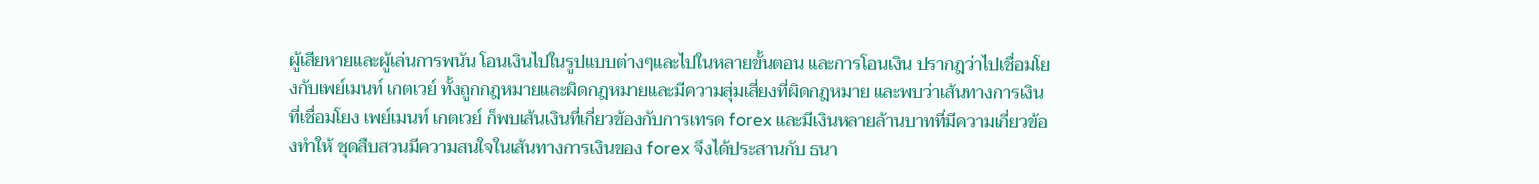ผู้เสียหายและผู้เล่นการพนัน โอนเงินไปในรูปแบบต่างๆและไปในหลายขั้นตอน และการโอนเงิน ปรากฎว่าไปเชื่อมโยงกับเพย์เมนท์ เกตเวย์ ทั้งถูกกฎหมายและผิดกฎหมายและมีความสุ่มเสี่ยงที่ผิดกฎหมาย และพบว่าเส้นทางการเงินที่เชื่อมโยง เพย์เมนท์ เกตเวย์ ก็พบเส้นเงินที่เกี่ยวข้องกับการเทรด forex และมีเงินหลายล้านบาทที่มีความเกี่ยวข้องทำให้ ชุดสืบสวนมีความสนใจในเส้นทางการเงินของ forex จึงได้ประสานกับ ธนา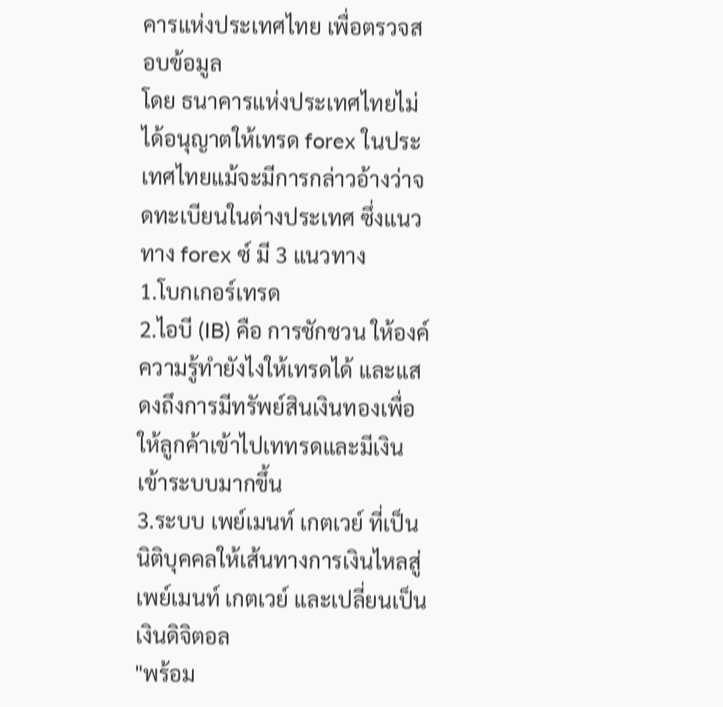คารแห่งประเทศไทย เพื่อตรวจสอบข้อมูล
โดย ธนาคารแห่งประเทศไทยไม่ได้อนุญาตให้เทรด forex ในประเทศไทยแม้จะมีการกล่าวอ้างว่าจดทะเบียนในต่างประเทศ ซึ่งแนวทาง forex ซ์ มี 3 แนวทาง
1.โบกเกอร์เทรด
2.ไอบี (IB) คือ การชักชวน ให้องค์ความรู้ทำยังไงให้เทรดได้ และแสดงถึงการมีทรัพย์สินเงินทองเพื่อให้ลูกค้าเข้าไปเททรดและมีเงินเข้าระบบมากขึ้น
3.ระบบ เพย์เมนท์ เกตเวย์ ที่เป็นนิติบุคคลให้เส้นทางการเงินไหลสู่ เพย์เมนท์ เกตเวย์ และเปลี่ยนเป็นเงินดิจิตอล
"พร้อม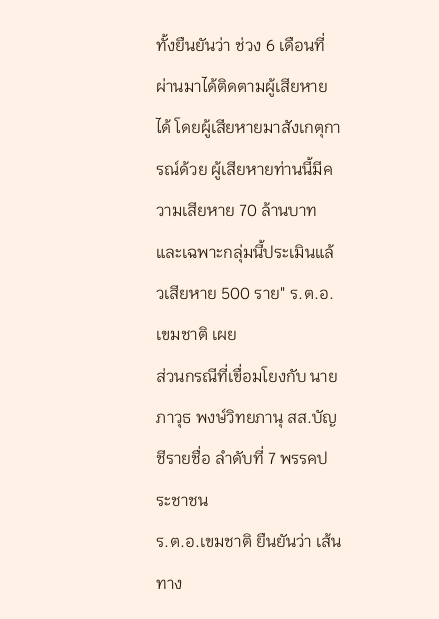ทั้งยืนยันว่า ช่วง 6 เดือนที่ผ่านมาได้ติดตามผู้เสียหายได้ โดยผู้เสียหายมาสังเกตุการณ์ด้วย ผู้เสียหายท่านนี้มีความเสียหาย 70 ล้านบาท และเฉพาะกลุ่มนี้ประเมินแล้วเสียหาย 500 ราย" ร.ต.อ.เขมชาติ เผย
ส่วนกรณีที่เขื่อมโยงกับ นายภาวุธ พงษ์วิทยภานุ สส.บัญชีรายชื่อ ลำดับที่ 7 พรรคประชาชน
ร.ต.อ.เขมชาติ ยืนยันว่า เส้นทาง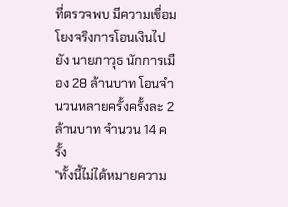ที่ตรวจพบ มีความเขื่อมโยงจริงการโอนเงินไปยัง นายภาวุธ นักการเมือง 28 ล้านบาท โอนจำนวนหลายครั้งครั้งละ 2 ล้านบาท จำนวน 14 ครั้ง
"ทั้งนี้ไม่ได้หมายความ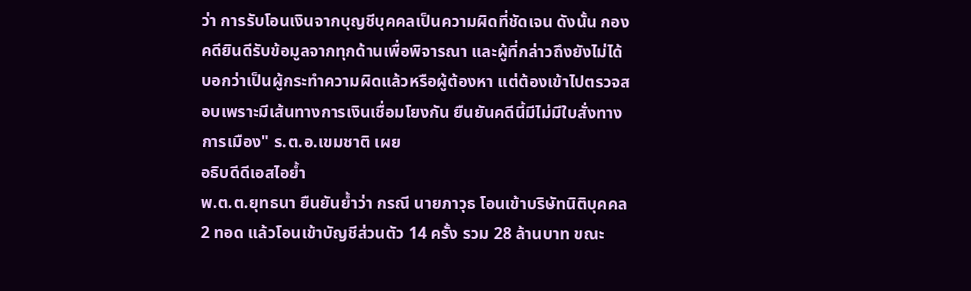ว่า การรับโอนเงินจากบุญชีบุคคลเป็นความผิดที่ชัดเจน ดังนั้น กองคดียินดีรับข้อมูลจากทุกด้านเพื่อพิจารณา และผู้ที่กล่าวถึงยังไม่ได้บอกว่าเป็นผู้กระทำความผิดแล้วหรือผู้ต้องหา แต่ต้องเข้าไปตรวจสอบเพราะมีเส้นทางการเงินเชื่อมโยงกัน ยืนยันคดีนี้มีไม่มีใบสั่งทางการเมือง" ร.ต.อ.เขมชาติ เผย
อธิบดีดีเอสไอย้ำ
พ.ต.ต.ยุทธนา ยืนยันย้ำว่า กรณี นายภาวุธ โอนเข้าบริษัทนิติบุคคล 2 ทอด แล้วโอนเข้าบัญชีส่วนตัว 14 ครั้ง รวม 28 ล้านบาท ขณะ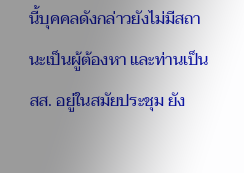นี้บุคคลดังกล่าวยังไม่มีสถานะเป็นผู้ต้องหา และท่านเป็น สส. อยู่ในสมัยประชุม ยัง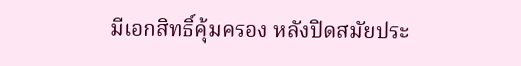มีเอกสิทธิ์คุ้มครอง หลังปิดสมัยประ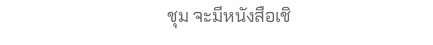ชุม จะมีหนังสือเชิ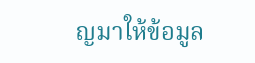ญมาให้ข้อมูล